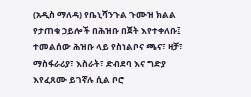(አዲስ ማለዳ) የቤኒሻንጉል ጉሙዝ ክልል የታጠቁ ኃይሎች በሕዝቡ በጀት እየተቀለቡ፤ ተመልሰው ሕዝቡ ላይ የስነልቦና ጫና፣ ዛቻ፣ ማስፋራሪያ፣ እስራት፣ ድብደባ እና ግድያ እየፈጸሙ ይገኛሉ ሲል ቦሮ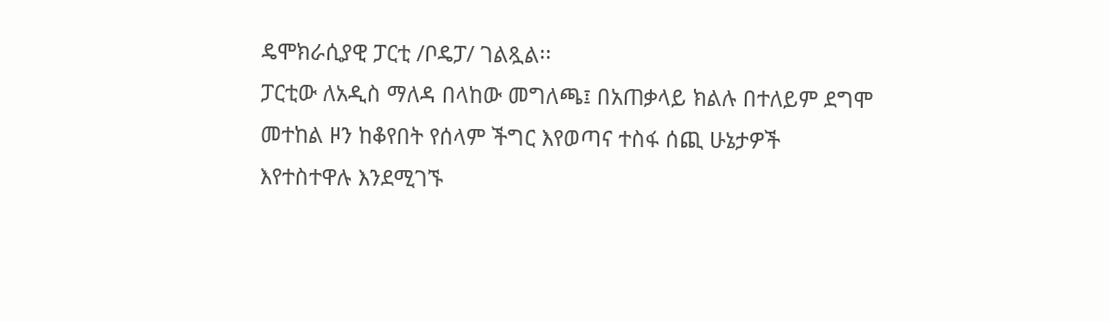ዴሞክራሲያዊ ፓርቲ /ቦዴፓ/ ገልጿል፡፡
ፓርቲው ለአዲስ ማለዳ በላከው መግለጫ፤ በአጠቃላይ ክልሉ በተለይም ደግሞ መተከል ዞን ከቆየበት የሰላም ችግር እየወጣና ተስፋ ሰጪ ሁኔታዎች እየተስተዋሉ እንደሚገኙ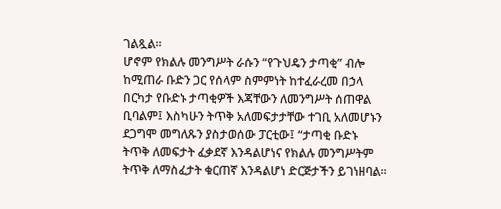ገልጿል፡፡
ሆኖም የክልሉ መንግሥት ራሱን “የጉህዴን ታጣቂ” ብሎ ከሚጠራ ቡድን ጋር የሰላም ስምምነት ከተፈራረመ በኃላ በርካታ የቡድኑ ታጣቂዎች እጃቸውን ለመንግሥት ሰጠዋል ቢባልም፤ እስካሁን ትጥቅ አለመፍታታቸው ተገቢ አለመሆኑን ደጋግሞ መግለጹን ያስታወሰው ፓርቲው፤ “ታጣቂ ቡድኑ ትጥቅ ለመፍታት ፈቃደኛ እንዳልሆነና የክልሉ መንግሥትም ትጥቅ ለማስፈታት ቁርጠኛ እንዳልሆነ ድርጅታችን ይገነዘባል፡፡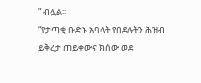” ብሏል፡፡
“የታጣቂ ቡድኑ አባላት የበደሉትን ሕዝብ ይቅረታ ጠይቀውና ክሰው ወደ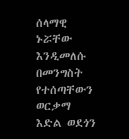ሰላማዊ ኑሯቸው እንዲመለሱ በመንግስት የተሰጣቸውን ወርቃማ እድል ወደጎን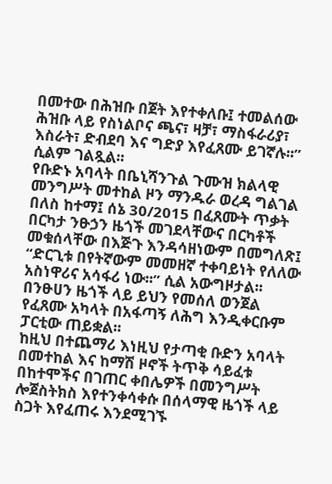በመተው በሕዝቡ በጀት እየተቀለቡ፤ ተመልሰው ሕዝቡ ላይ የስነልቦና ጫና፣ ዛቻ፣ ማስፋራሪያ፣ እስራት፣ ድብደባ እና ግድያ እየፈጸሙ ይገኛሉ፡፡” ሲልም ገልጿል፡፡
የቡድኑ አባላት በቤኒሻንጉል ጉሙዝ ክልላዊ መንግሥት መተከል ዞን ማንዱራ ወረዳ ግልገል በለስ ከተማ፤ ሰኔ 30/2015 በፈጸሙት ጥቃት በርካታ ንፁኃን ዜጎች መገደላቸውና በርካቶች መቁሰላቸው በእጅጉ እንዳሳዘነውም በመግለጽ፤ “ድርጊቱ በየትኛውም መመዘኛ ተቀባይነት የለለው አስነዋሪና አሳፋሪ ነው፡፡” ሲል አውግዞታል፡፡
በንፁሀን ዜጎች ላይ ይህን የመሰለ ወንጀል የፈጸሙ አካላት በአፋጣኝ ለሕግ እንዲቀርቡም ፓርቲው ጠይቋል፡፡
ከዚህ በተጨማሪ እነዚህ የታጣቂ ቡድን አባላት በመተከል እና ከማሽ ዞኖች ትጥቅ ሳይፈቱ በከተሞችና በገጠር ቀበሌዎች በመንግሥት ሎጀስትክስ እየተንቀሳቀሱ በሰላማዊ ዜጎች ላይ ስጋት እየፈጠሩ እንደሚገኙ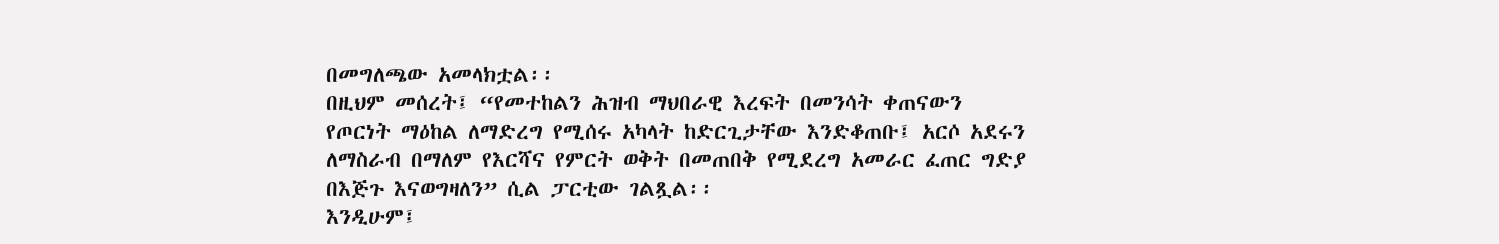በመግለጫው አመላክቷል፡፡
በዚህም መሰረት፤ “የመተከልን ሕዝብ ማህበራዊ እረፍት በመንሳት ቀጠናውን የጦርነት ማዕከል ለማድረግ የሚሰሩ አካላት ከድርጊታቸው እንድቆጠቡ፤ አርሶ አደሩን ለማስራብ በማለም የእርሻና የምርት ወቅት በመጠበቅ የሚደረግ አመራር ፈጠር ግድያ በእጅጉ እናወግዛለን” ሲል ፓርቲው ገልጿል፡፡
እንዲሁም፤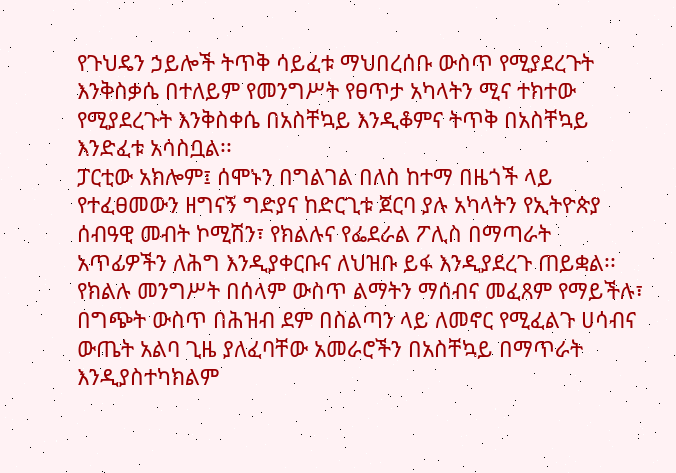የጉህዴን ኃይሎች ትጥቅ ሳይፈቱ ማህበረሰቡ ውስጥ የሚያደረጉት እንቅስቃሴ በተለይም የመንግሥት የፀጥታ አካላትን ሚና ተክተው የሚያደረጉት እንቅስቀሴ በአስቸኳይ እንዲቆምና ትጥቅ በአስቸኳይ እንድፈቱ አሳስቧል፡፡
ፓርቲው አክሎም፤ ሰሞኑን በግልገል በለስ ከተማ በዜጎች ላይ የተፈፀመውን ዘግናኝ ግድያና ከድርጊቱ ጀርባ ያሉ አካላትን የኢትዮጵያ ሰብዓዊ መብት ኮሚሽን፣ የክልሉና የፌደራል ፖሊስ በማጣራት አጥፊዎችን ለሕግ እንዲያቀርቡና ለህዝቡ ይፋ እንዲያደረጉ ጠይቋል፡፡
የክልሉ መንግሥት በሰላም ውስጥ ልማትን ማሰብና መፈጸም የማይችሉ፣ በግጭት ውስጥ በሕዝብ ደም በስልጣን ላይ ለመኖር የሚፈልጉ ሀሳብና ውጤት አልባ ጊዜ ያለፈባቸው አመራሮችን በአስቸኳይ በማጥራት እንዲያስተካክልም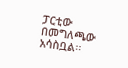ፓርቲው በመግለጫው አሳስቧል፡፡